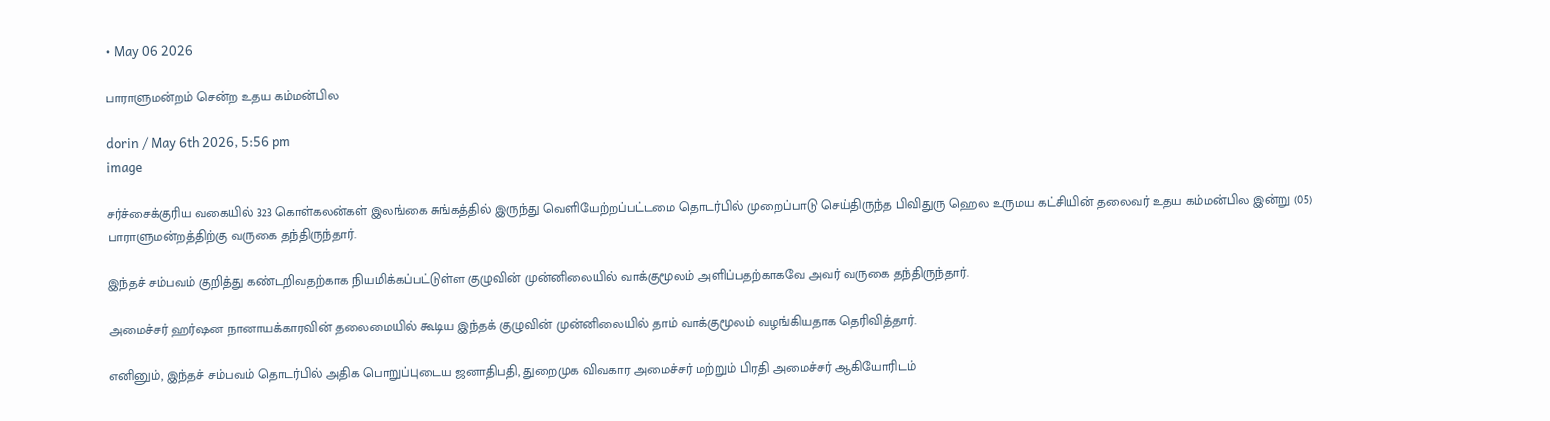• May 06 2026

பாராளுமன்றம் சென்ற உதய கம்மன்பில

dorin / May 6th 2026, 5:56 pm
image

சர்ச்சைக்குரிய வகையில் 323 கொள்கலன்கள் இலங்கை சுங்கத்தில் இருந்து வெளியேற்றப்பட்டமை தொடர்பில் முறைப்பாடு செய்திருந்த பிவிதுரு ஹெல உருமய கட்சியின் தலைவர் உதய கம்மன்பில இன்று (05) பாராளுமன்றத்திற்கு வருகை தந்திருந்தார்.

இந்தச் சம்பவம் குறித்து கண்டறிவதற்காக நியமிக்கப்பட்டுள்ள குழுவின் முன்னிலையில் வாக்குமூலம் அளிப்பதற்காகவே அவர் வருகை தந்திருந்தார்.

அமைச்சர் ஹர்ஷன நானாயக்காரவின் தலைமையில் கூடிய இந்தக் குழுவின் முன்னிலையில் தாம் வாக்குமூலம் வழங்கியதாக தெரிவித்தார்.

எனினும், இந்தச் சம்பவம் தொடர்பில் அதிக பொறுப்புடைய ஜனாதிபதி, துறைமுக விவகார அமைச்சர் மற்றும் பிரதி அமைச்சர் ஆகியோரிடம்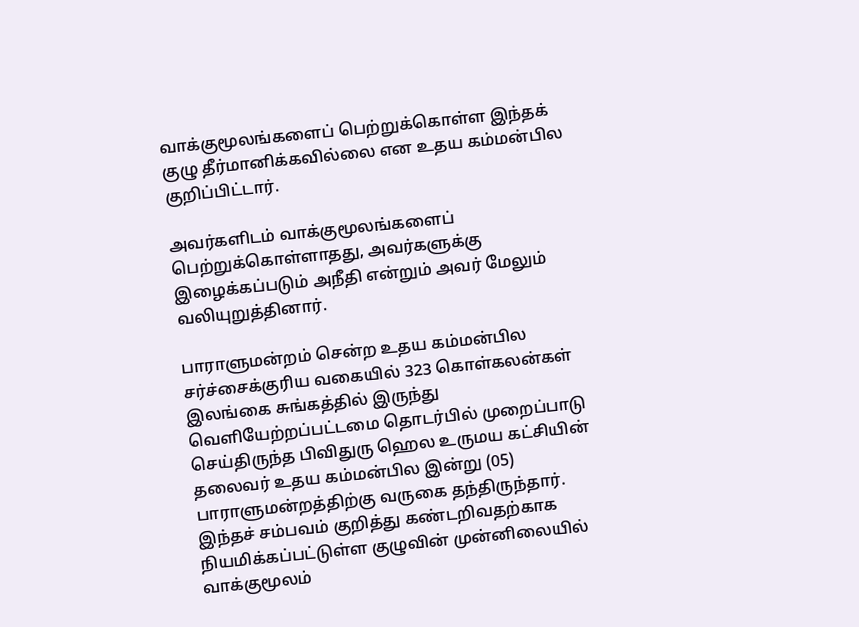வாக்குமூலங்களைப் பெற்றுக்கொள்ள இந்தக் குழு தீர்மானிக்கவில்லை என உதய கம்மன்பில குறிப்பிட்டார்.

அவர்களிடம் வாக்குமூலங்களைப் பெற்றுக்கொள்ளாதது, அவர்களுக்கு இழைக்கப்படும் அநீதி என்றும் அவர் மேலும் வலியுறுத்தினார்.

பாராளுமன்றம் சென்ற உதய கம்மன்பில சர்ச்சைக்குரிய வகையில் 323 கொள்கலன்கள் இலங்கை சுங்கத்தில் இருந்து வெளியேற்றப்பட்டமை தொடர்பில் முறைப்பாடு செய்திருந்த பிவிதுரு ஹெல உருமய கட்சியின் தலைவர் உதய கம்மன்பில இன்று (05) பாராளுமன்றத்திற்கு வருகை தந்திருந்தார். இந்தச் சம்பவம் குறித்து கண்டறிவதற்காக நியமிக்கப்பட்டுள்ள குழுவின் முன்னிலையில் வாக்குமூலம்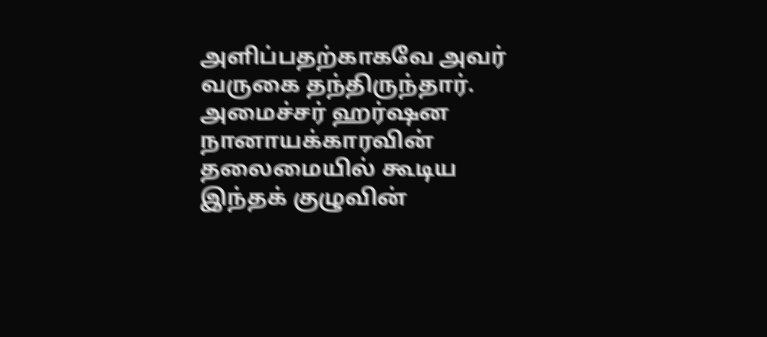அளிப்பதற்காகவே அவர் வருகை தந்திருந்தார். அமைச்சர் ஹர்ஷன நானாயக்காரவின் தலைமையில் கூடிய இந்தக் குழுவின்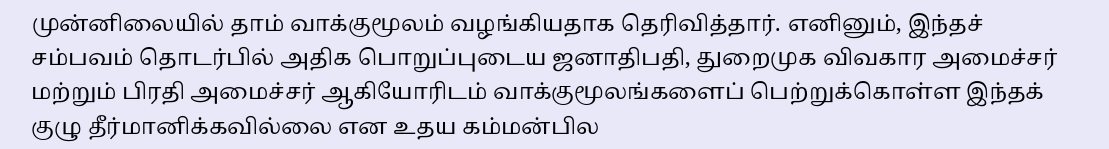முன்னிலையில் தாம் வாக்குமூலம் வழங்கியதாக தெரிவித்தார். எனினும், இந்தச் சம்பவம் தொடர்பில் அதிக பொறுப்புடைய ஜனாதிபதி, துறைமுக விவகார அமைச்சர் மற்றும் பிரதி அமைச்சர் ஆகியோரிடம் வாக்குமூலங்களைப் பெற்றுக்கொள்ள இந்தக் குழு தீர்மானிக்கவில்லை என உதய கம்மன்பில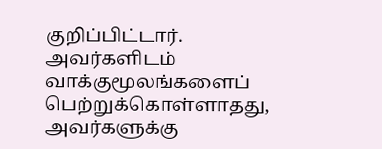குறிப்பிட்டார். அவர்களிடம் வாக்குமூலங்களைப் பெற்றுக்கொள்ளாதது, அவர்களுக்கு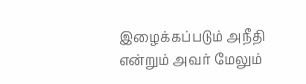இழைக்கப்படும் அநீதி என்றும் அவர் மேலும்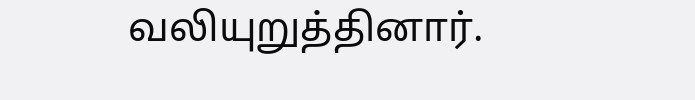வலியுறுத்தினார்.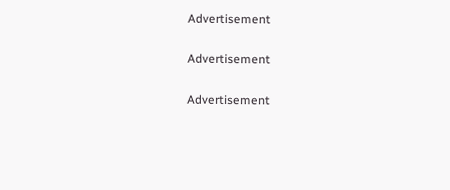Advertisement

Advertisement

Advertisement